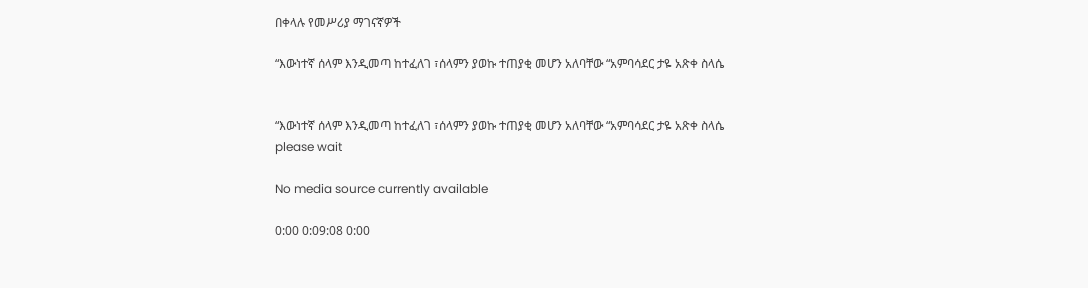በቀላሉ የመሥሪያ ማገናኛዎች

“እውነተኛ ሰላም እንዲመጣ ከተፈለገ ፣ሰላምን ያወኩ ተጠያቂ መሆን አለባቸው “አምባሳደር ታዬ አጽቀ ስላሴ


“እውነተኛ ሰላም እንዲመጣ ከተፈለገ ፣ሰላምን ያወኩ ተጠያቂ መሆን አለባቸው “አምባሳደር ታዬ አጽቀ ስላሴ
please wait

No media source currently available

0:00 0:09:08 0:00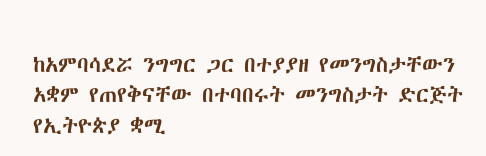ከአምባሳደሯ ንግግር ጋር በተያያዘ የመንግስታቸውን አቋም የጠየቅናቸው በተባበሩት መንግስታት ድርጅት የኢትዮጵያ ቋሚ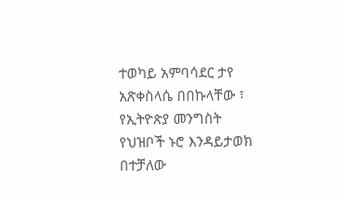ተወካይ አምባሳደር ታየ አጽቀስላሴ በበኩላቸው ፣ የኢትዮጵያ መንግስት የህዝቦች ኑሮ እንዳይታወክ በተቻለው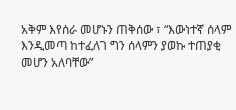አቅም እየሰራ መሆኑን ጠቅሰው ፣ “እውነተኛ ሰላም እንዲመጣ ከተፈለገ ግን ሰላምን ያወኩ ተጠያቂ መሆን አለባቸው”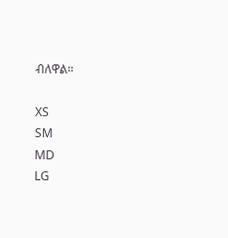ብለዋል።

XS
SM
MD
LG